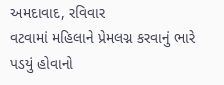અમદાવાદ, રવિવાર
વટવામાં મહિલાને પ્રેમલગ્ન કરવાનું ભારે પડયું હોવાનો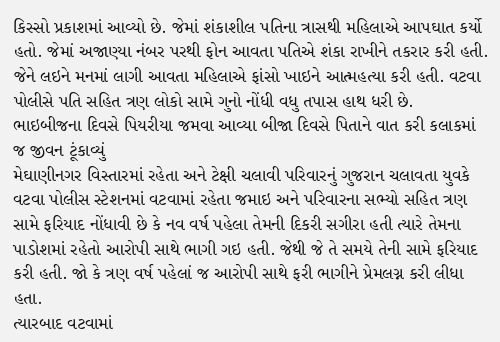કિસ્સો પ્રકાશમાં આવ્યો છે. જેમાં શંકાશીલ પતિના ત્રાસથી મહિલાએ આપઘાત કર્યો હતો. જેમાં અજાણ્યા નંબર પરથી ફોન આવતા પતિએ શંકા રાખીને તકરાર કરી હતી. જેને લઇને મનમાં લાગી આવતા મહિલાએ ફાંસો ખાઇને આત્મહત્યા કરી હતી. વટવા પોલીસે પતિ સહિત ત્રણ લોકો સામે ગુનો નોંધી વધુ તપાસ હાથ ધરી છે.
ભાઇબીજના દિવસે પિયરીયા જમવા આવ્યા બીજા દિવસે પિતાને વાત કરી કલાકમાં જ જીવન ટૂંકાવ્યું
મેઘાણીનગર વિસ્તારમાં રહેતા અને ટેક્ષી ચલાવી પરિવારનું ગુજરાન ચલાવતા યુવકે વટવા પોલીસ સ્ટેશનમાં વટવામાં રહેતા જમાઇ અને પરિવારના સભ્યો સહિત ત્રણ સામે ફરિયાદ નોંધાવી છે કે નવ વર્ષ પહેલા તેમની દિકરી સગીરા હતી ત્યારે તેમના પાડોશમાં રહેતો આરોપી સાથે ભાગી ગઇ હતી. જેથી જે તે સમયે તેની સામે ફરિયાદ કરી હતી. જો કે ત્રણ વર્ષ પહેલાં જ આરોપી સાથે ફરી ભાગીને પ્રેમલગ્ન કરી લીધા હતા.
ત્યારબાદ વટવામાં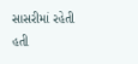સાસરીમાં રહેતી હતી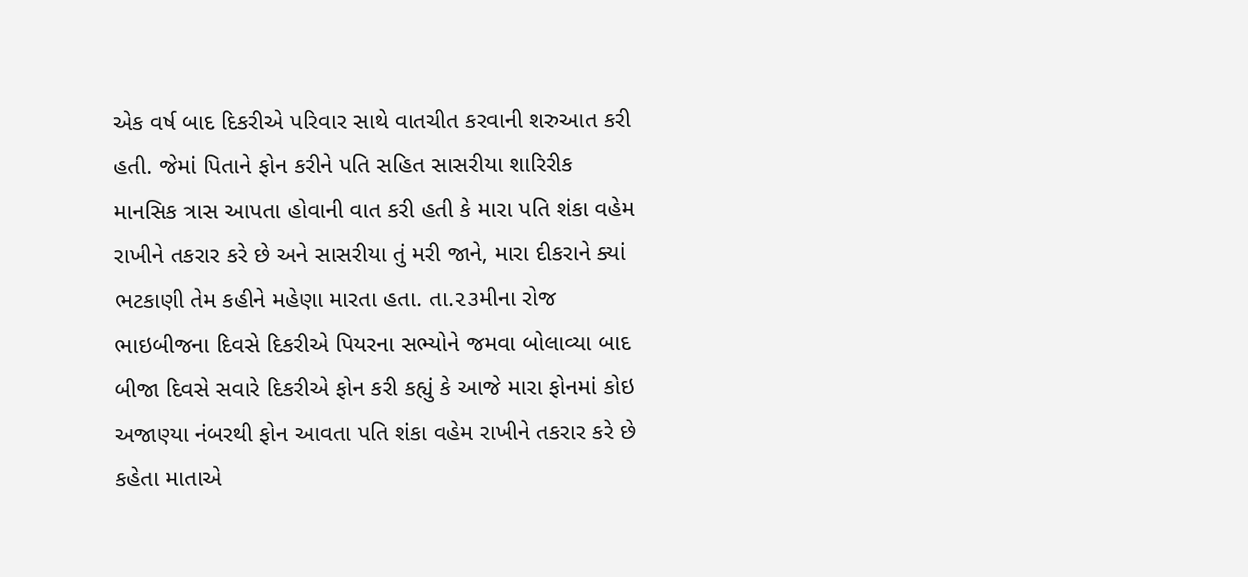એક વર્ષ બાદ દિકરીએ પરિવાર સાથે વાતચીત કરવાની શરુઆત કરી હતી. જેમાં પિતાને ફોન કરીને પતિ સહિત સાસરીયા શારિરીક માનસિક ત્રાસ આપતા હોવાની વાત કરી હતી કે મારા પતિ શંકા વહેમ રાખીને તકરાર કરે છે અને સાસરીયા તું મરી જાને, મારા દીકરાને ક્યાં ભટકાણી તેમ કહીને મહેણા મારતા હતા. તા.૨૩મીના રોજ ભાઇબીજના દિવસે દિકરીએ પિયરના સભ્યોને જમવા બોલાવ્યા બાદ બીજા દિવસે સવારે દિકરીએ ફોન કરી કહ્યું કે આજે મારા ફોનમાં કોઇ અજાણ્યા નંબરથી ફોન આવતા પતિ શંકા વહેમ રાખીને તકરાર કરે છે કહેતા માતાએ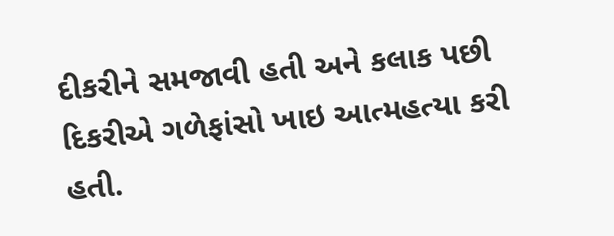દીકરીને સમજાવી હતી અને કલાક પછી દિકરીએ ગળેફાંસો ખાઇ આત્મહત્યા કરી હતી.